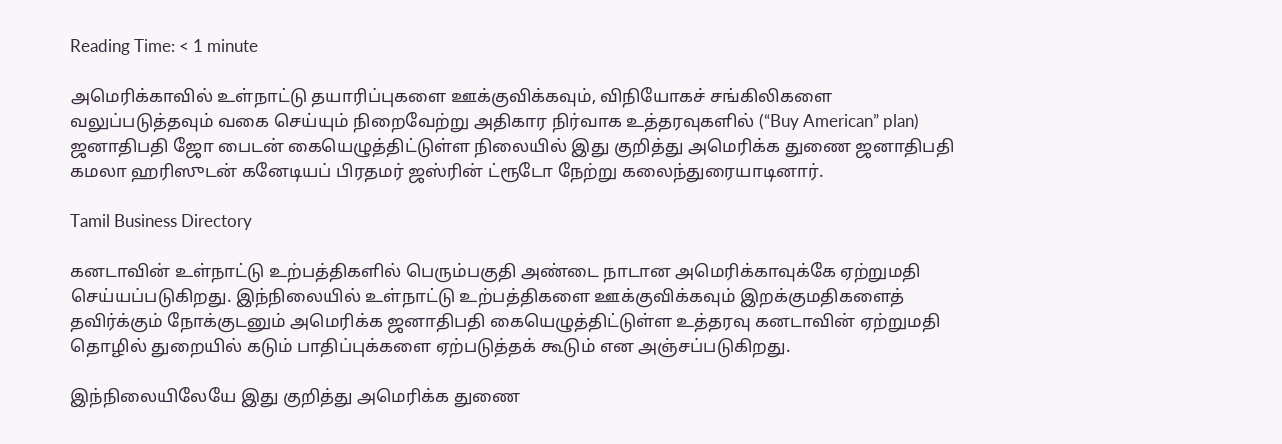Reading Time: < 1 minute

அமெரிக்காவில் உள்நாட்டு தயாரிப்புகளை ஊக்குவிக்கவும், விநியோகச் சங்கிலிகளை வலுப்படுத்தவும் வகை செய்யும் நிறைவேற்று அதிகார நிர்வாக உத்தரவுகளில் (“Buy American” plan) ஜனாதிபதி ஜோ பைடன் கையெழுத்திட்டுள்ள நிலையில் இது குறித்து அமெரிக்க துணை ஜனாதிபதி கமலா ஹரிஸுடன் கனேடியப் பிரதமர் ஜஸ்ரின் ட்ரூடோ நேற்று கலைந்துரையாடினார்.

Tamil Business Directory

கனடாவின் உள்நாட்டு உற்பத்திகளில் பெரும்பகுதி அண்டை நாடான அமெரிக்காவுக்கே ஏற்றுமதி செய்யப்படுகிறது. இந்நிலையில் உள்நாட்டு உற்பத்திகளை ஊக்குவிக்கவும் இறக்குமதிகளைத் தவிர்க்கும் நோக்குடனும் அமெரிக்க ஜனாதிபதி கையெழுத்திட்டுள்ள உத்தரவு கனடாவின் ஏற்றுமதி தொழில் துறையில் கடும் பாதிப்புக்களை ஏற்படுத்தக் கூடும் என அஞ்சப்படுகிறது.

இந்நிலையிலேயே இது குறித்து அமெரிக்க துணை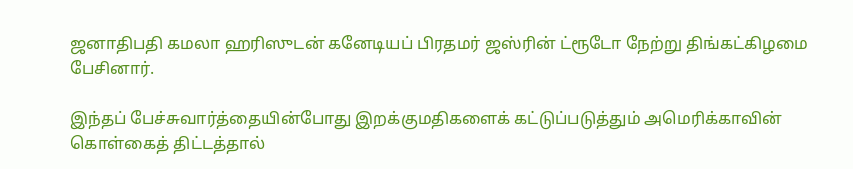ஜனாதிபதி கமலா ஹரிஸுடன் கனேடியப் பிரதமர் ஜஸ்ரின் ட்ரூடோ நேற்று திங்கட்கிழமை பேசினார்.

இந்தப் பேச்சுவார்த்தையின்போது இறக்குமதிகளைக் கட்டுப்படுத்தும் அமெரிக்காவின் கொள்கைத் திட்டத்தால்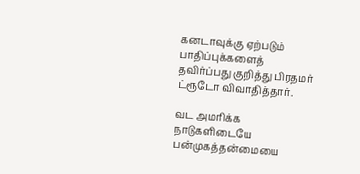கனடாவுக்கு ஏற்படும் பாதிப்புக்களைத் தவிர்ப்பது குறித்து பிரதமர் ட்ரூடோ விவாதித்தார்.

வட அமரிக்க நாடுகளிடையே பன்முகத்தன்மையை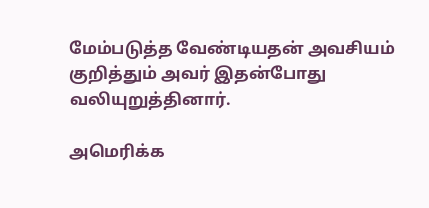மேம்படுத்த வேண்டியதன் அவசியம் குறித்தும் அவர் இதன்போது வலியுறுத்தினார்.

அமெரிக்க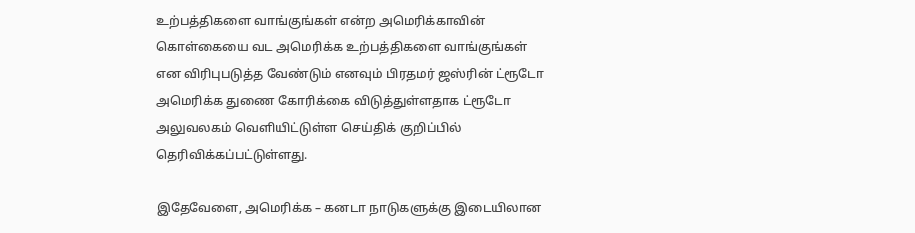உற்பத்திகளை வாங்குங்கள் என்ற அமெரிக்காவின் கொள்கையை வட அமெரிக்க உற்பத்திகளை வாங்குங்கள் என விரிபுபடுத்த வேண்டும் எனவும் பிரதமர் ஜஸ்ரின் ட்ரூடோ அமெரிக்க துணை கோரிக்கை விடுத்துள்ளதாக ட்ரூடோ அலுவலகம் வெளியிட்டுள்ள செய்திக் குறிப்பில் தெரிவிக்கப்பட்டுள்ளது.

இதேவேளை, அமெரிக்க – கனடா நாடுகளுக்கு இடையிலான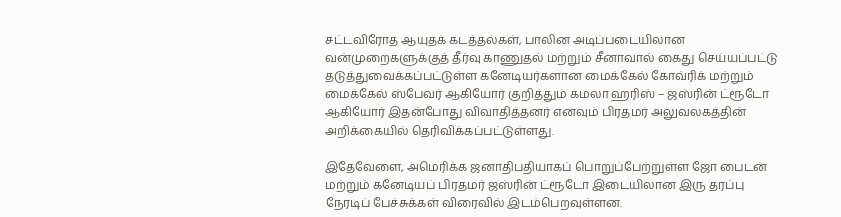சட்டவிரோத ஆயுதக் கடத்தல்கள், பாலின அடிப்படையிலான வன்முறைகளுக்குத் தீர்வு காணுதல் மற்றும் சீனாவால் கைது செய்யப்பட்டு தடுத்துவைக்கப்பட்டுள்ள கனேடியர்களான மைக்கேல் கோவ்ரிக் மற்றும் மைக்கேல் ஸ்பேவர் ஆகியோர் குறித்தும் கமலா ஹரிஸ் – ஜஸ்ரின் ட்ரூடோ ஆகியோர் இதன்போது விவாதித்தனர் எனவும் பிரதமர் அலுவலகத்தின் அறிக்கையில் தெரிவிக்கப்பட்டுள்ளது.

இதேவேளை, அமெரிக்க ஜனாதிபதியாகப் பொறுப்பேற்றுள்ள ஜோ பைடன் மற்றும் கனேடியப் பிரதமர் ஜஸ்ரின் ட்ரூடோ இடையிலான இரு தரப்பு நேரடிப் பேச்சுக்கள் விரைவில் இடம்பெறவுள்ளன.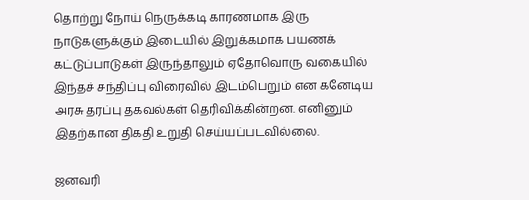தொற்று நோய் நெருக்கடி காரணமாக இரு நாடுகளுக்கும் இடையில் இறுக்கமாக பயணக் கட்டுப்பாடுகள் இருந்தாலும் ஏதோவொரு வகையில் இந்தச் சந்திப்பு விரைவில் இடம்பெறும் என கனேடிய அரசு தரப்பு தகவல்கள் தெரிவிக்கின்றன. எனினும் இதற்கான திகதி உறுதி செய்யப்படவில்லை.

ஜனவரி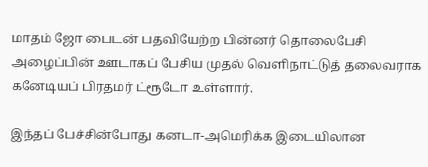மாதம் ஜோ பைடன் பதவியேற்ற பின்னர் தொலைபேசி அழைப்பின் ஊடாகப் பேசிய முதல் வெளிநாட்டுத் தலைவராக கனேடியப் பிரதமர் ட்ரூடோ உள்ளார்.

இந்தப் பேச்சின்போது கனடா-அமெரிக்க இடையிலான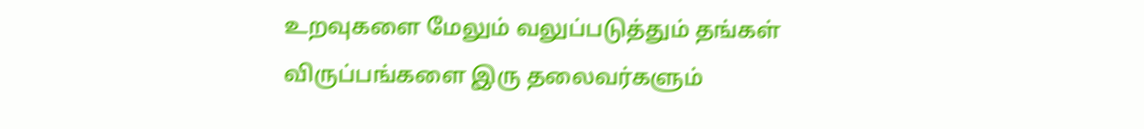உறவுகளை மேலும் வலுப்படுத்தும் தங்கள் விருப்பங்களை இரு தலைவர்களும்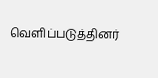வெளிப்படுத்தினர்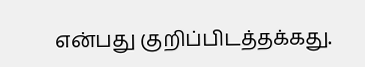என்பது குறிப்பிடத்தக்கது.